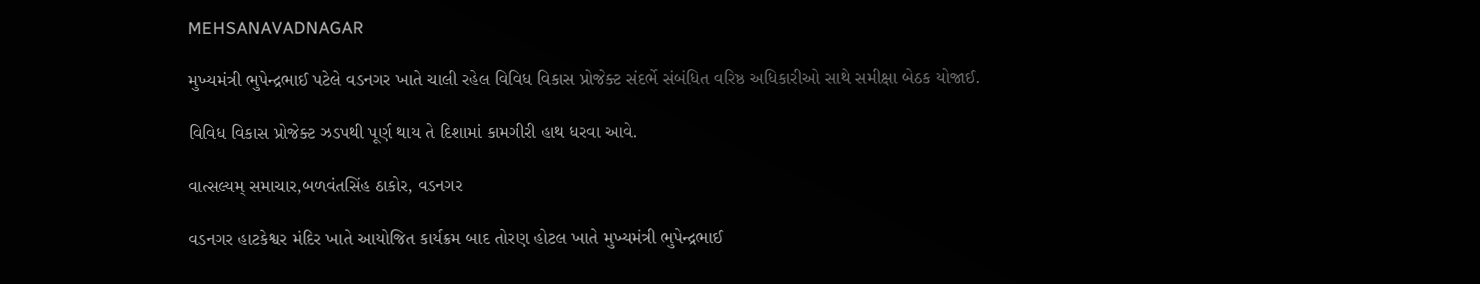MEHSANAVADNAGAR

મુખ્યમંત્રી ભુપેન્દ્રભાઈ પટેલે વડનગર ખાતે ચાલી રહેલ વિવિધ વિકાસ પ્રોજેક્ટ સંદર્ભે સંબંધિત વરિષ્ઠ અધિકારીઓ સાથે સમીક્ષા બેઠક યોજાઈ.

વિવિધ વિકાસ પ્રોજેક્ટ ઝડપથી પૂર્ણ થાય તે દિશામાં કામગીરી હાથ ધરવા આવે.

વાત્સલ્યમ્ સમાચાર,બળવંતસિંહ ઠાકોર, વડનગર

વડનગર હાટકેશ્વર મંદિર ખાતે આયોજિત કાર્યક્રમ બાદ તોરણ હોટલ ખાતે મુખ્યમંત્રી ભુપેન્દ્રભાઈ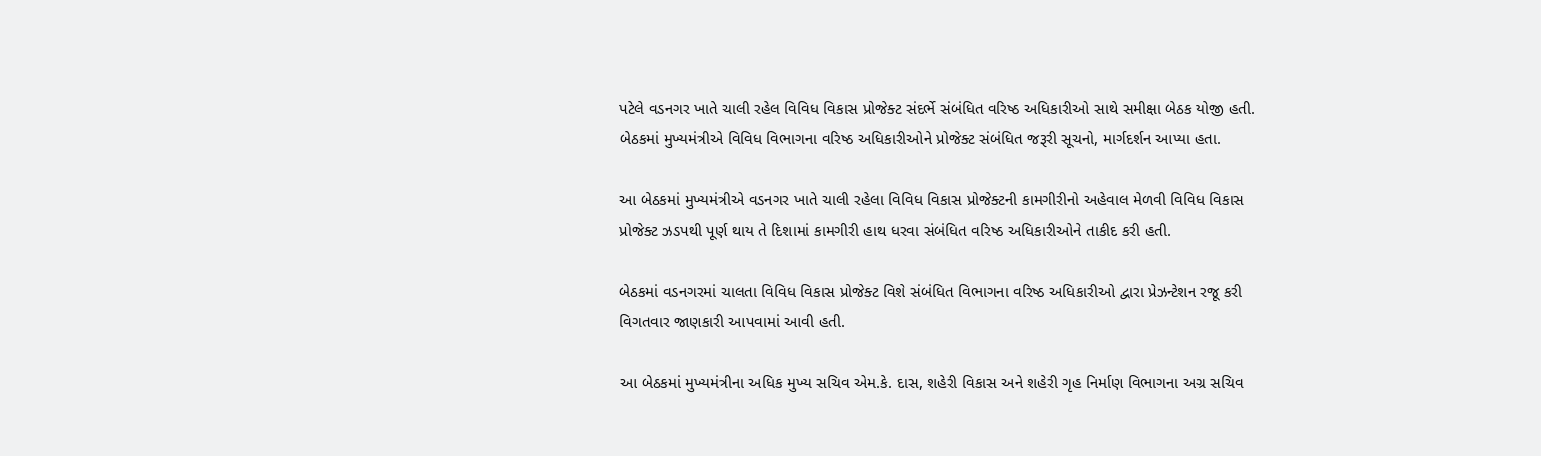પટેલે વડનગર ખાતે ચાલી રહેલ વિવિધ વિકાસ પ્રોજેક્ટ સંદર્ભે સંબંધિત વરિષ્ઠ અધિકારીઓ સાથે સમીક્ષા બેઠક યોજી હતી. બેઠકમાં મુખ્યમંત્રીએ વિવિધ વિભાગના વરિષ્ઠ અધિકારીઓને પ્રોજેક્ટ સંબંધિત જરૂરી સૂચનો, માર્ગદર્શન આપ્યા હતા.

આ બેઠકમાં મુખ્યમંત્રીએ વડનગર ખાતે ચાલી રહેલા વિવિધ વિકાસ પ્રોજેક્ટની કામગીરીનો અહેવાલ મેળવી વિવિધ વિકાસ પ્રોજેક્ટ ઝડપથી પૂર્ણ થાય તે દિશામાં કામગીરી હાથ ધરવા સંબંધિત વરિષ્ઠ અધિકારીઓને તાકીદ કરી હતી.

બેઠકમાં વડનગરમાં ચાલતા વિવિધ વિકાસ પ્રોજેક્ટ વિશે સંબંધિત વિભાગના વરિષ્ઠ અધિકારીઓ દ્વારા પ્રેઝન્ટેશન રજૂ કરી વિગતવાર જાણકારી આપવામાં આવી હતી.

આ બેઠકમાં મુખ્યમંત્રીના અધિક મુખ્ય સચિવ એમ.કે. દાસ, શહેરી વિકાસ અને શહેરી ગૃહ નિર્માણ વિભાગના અગ્ર સચિવ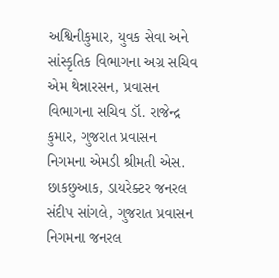અશ્વિનીકુમાર, યુવક સેવા અને સાંસ્કૃતિક વિભાગના અગ્ર સચિવ એમ થેન્નારસન, પ્રવાસન વિભાગના સચિવ ડૉ. રાજેન્દ્ર કુમાર, ગુજરાત પ્રવાસન નિગમના એમડી શ્રીમતી એસ. છાકછુઆક, ડાયરેક્ટર જનરલ સંદીપ સાંગલે, ગુજરાત પ્રવાસન નિગમના જનરલ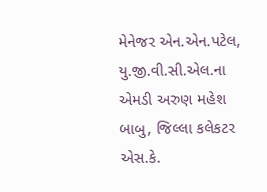મેનેજર એન.એન.પટેલ, યુ.જી.વી.સી.એલ.ના એમડી અરુણ મહેશ બાબુ, જિલ્લા કલેકટર એસ.કે.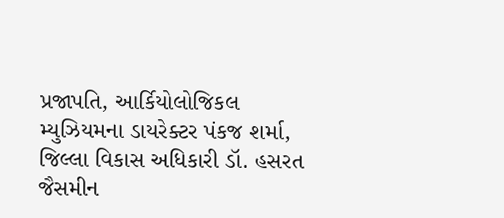પ્રજાપતિ, આર્કિયોલોજિકલ મ્યુઝિયમના ડાયરેક્ટર પંકજ શર્મા, જિલ્લા વિકાસ અધિકારી ડૉ. હસરત જૈસમીન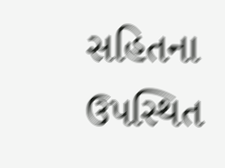સહિતના ઉપસ્થિત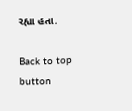રહ્યા હતા.

Back to top button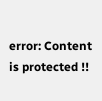error: Content is protected !!